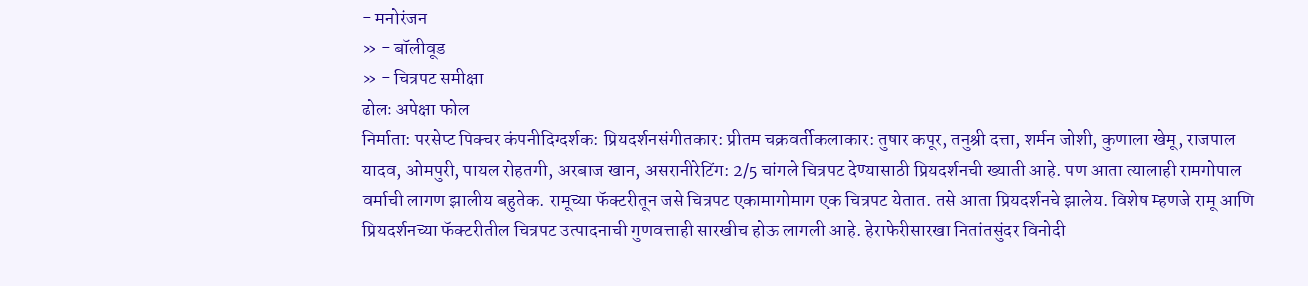- मनोरंजन
» - बॉलीवूड
» - चित्रपट समीक्षा
ढोलः अपेक्षा फोल
निर्माता: परसेप्ट पिक्चर कंपनीदिग्दर्शक: प्रियदर्शनसंगीतकार: प्रीतम चक्रवर्तीकलाकार: तुषार कपूर, तनुश्री दत्ता, शर्मन जोशी, कुणाला खेमू, राजपाल यादव, ओमपुरी, पायल रोहतगी, अरबाज खान, असरानीरेटिंग: 2/5 चांगले चित्रपट देण्यासाठी प्रियदर्शनची ख्याती आहे. पण आता त्यालाही रामगोपाल वर्माची लागण झालीय बहुतेक. रामूच्या फॅक्टरीतून जसे चित्रपट एकामागोमाग एक चित्रपट येतात. तसे आता प्रियदर्शनचे झालेय. विशेष म्हणजे रामू आणि प्रियदर्शनच्या फॅक्टरीतील चित्रपट उत्पादनाची गुणवत्ताही सारखीच होऊ लागली आहे. हेराफेरीसारखा नितांतसुंदर विनोदी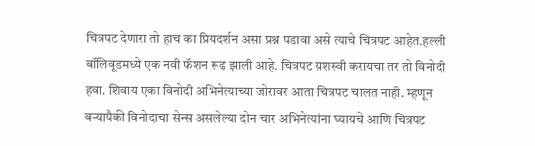चित्रपट देणारा तो हाच का प्रियदर्शन असा प्रश्न पडावा असे त्याचे चित्रपट आहेत.हल्ली बॉलिवूडमध्ये एक नवी फॅशन रूढ झाली आहे. चित्रपट य़शस्वी करायचा तर तो विनोदी हवा. शिवाय एका विनोदी अभिनेत्याच्या जोरावर आता चित्रपट चालत नाही. म्हणून बऱ्यापैकी विनोदाचा सेन्स असलेल्या दोन चार अभिनेत्यांना घ्यायचे आणि चित्रपट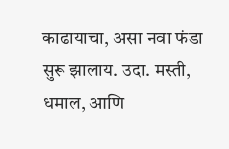काढायाचा, असा नवा फंडा सुरू झालाय. उदा. मस्ती, धमाल, आणि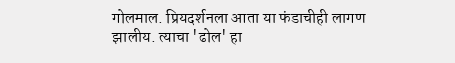गोलमाल. प्रियदर्शनला आता या फंडाचीही लागण झालीय. त्याचा 'ढोल' हा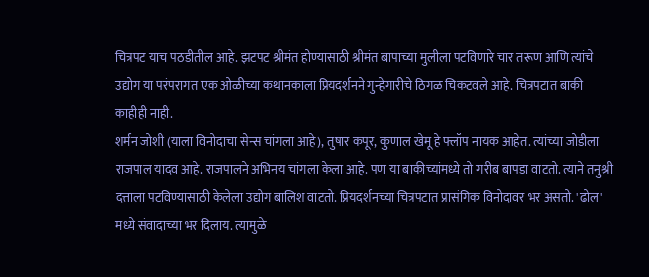चित्रपट याच पठडीतील आहे. झटपट श्रीमंत होण्यासाठी श्रीमंत बापाच्या मुलीला पटविणारे चार तरूण आणि त्यांचे उद्योग या परंपरागत एक ओळीच्या कथानकाला प्रियदर्शनने गुन्हेगारीचे ठिगळ चिकटवले आहे. चित्रपटात बाकी काहीही नाही.
शर्मन जोशी (याला विनोदाचा सेन्स चांगला आहे), तुषार कपूर, कुणाल खेमू हे फ्लॉप नायक आहेत. त्यांच्या जोडीला राजपाल यादव आहे. राजपालने अभिनय चांगला केला आहे. पण या बाकीच्यांमध्ये तो गरीब बापडा वाटतो. त्याने तनुश्री दत्ताला पटविण्यासाठी केलेला उद्योग बालिश वाटतो. प्रियदर्शनच्या चित्रपटात प्रासंगिक विनोदावर भर असतो. 'ढोल' मध्ये संवादाच्या भर दिलाय. त्यामुळे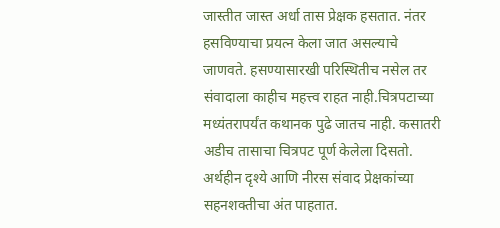जास्तीत जास्त अर्धा तास प्रेक्षक हसतात. नंतर हसविण्याचा प्रयत्न केला जात असल्याचे जाणवते. हसण्यासारखी परिस्थितीच नसेल तर संवादाला काहीच महत्त्व राहत नाही.चित्रपटाच्या मध्यंतरापर्यंत कथानक पुढे जातच नाही. कसातरी अडीच तासाचा चित्रपट पूर्ण केलेला दिसतो. अर्थहीन दृश्ये आणि नीरस संवाद प्रेक्षकांच्या सहनशक्तीचा अंत पाहतात.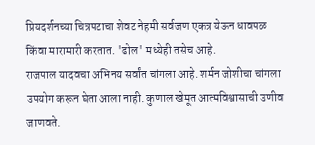प्रियदर्शनच्या चित्रपटाचा शेवट नेहमी सर्वजण एकत्र येऊन धावपळ किंवा मारामारी करतात. 'ढोल' मध्येही तसेच आहे.
राजपाल यादवचा अभिनय सर्वांत चांगला आहे. शर्मन जोशीचा चांगला उपयोग करून घेता आला नाही. कुणाल खेमूत आत्मविश्वासाची उणीव जाणवते.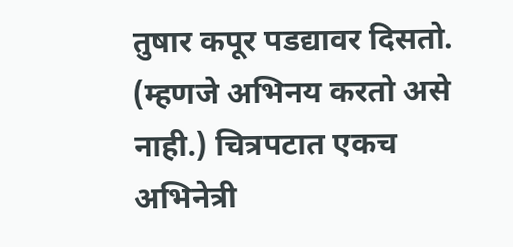तुषार कपूर पडद्यावर दिसतो. (म्हणजे अभिनय करतो असे नाही.) चित्रपटात एकच अभिनेत्री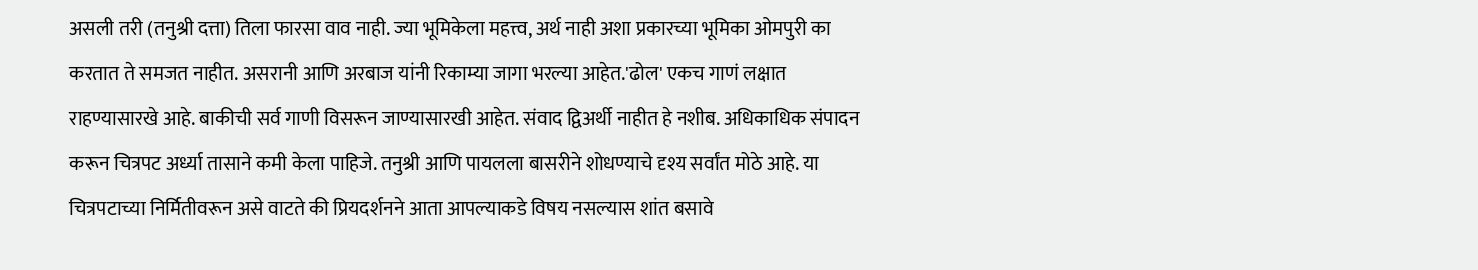असली तरी (तनुश्री दत्ता) तिला फारसा वाव नाही. ज्या भूमिकेला महत्त्व, अर्थ नाही अशा प्रकारच्या भूमिका ओमपुरी का करतात ते समजत नाहीत. असरानी आणि अरबाज यांनी रिकाम्या जागा भरल्या आहेत.'ढोल' एकच गाणं लक्षात राहण्यासारखे आहे. बाकीची सर्व गाणी विसरून जाण्यासारखी आहेत. संवाद द्विअर्थी नाहीत हे नशीब. अधिकाधिक संपादन करून चित्रपट अर्ध्या तासाने कमी केला पाहिजे. तनुश्री आणि पायलला बासरीने शोधण्याचे दृश्य सर्वांत मोठे आहे. या चित्रपटाच्या निर्मितीवरून असे वाटते की प्रियदर्शनने आता आपल्याकडे विषय नसल्यास शांत बसावे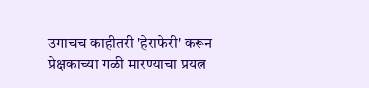उगाचच काहीतरी 'हेराफेरी' करून प्रेक्षकाच्या गळी मारण्याचा प्रयत्न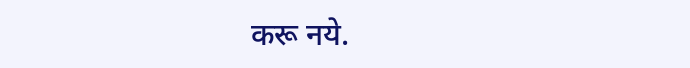करू नये.